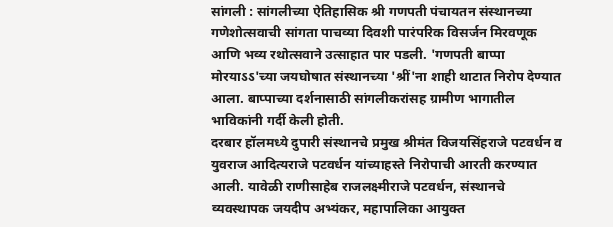सांगली : सांगलीच्या ऐतिहासिक श्री गणपती पंचायतन संस्थानच्या गणेशोत्सवाची सांगता पाचव्या दिवशी पारंपरिक विसर्जन मिरवणूक आणि भव्य रथोत्सवाने उत्साहात पार पडली. 'गणपती बाप्पा मोरयाऽऽ'च्या जयघोषात संस्थानच्या 'श्रीं'ना शाही थाटात निरोप देण्यात आला. बाप्पाच्या दर्शनासाठी सांगलीकरांसह ग्रामीण भागातील भाविकांनी गर्दी केली होती.
दरबार हॉलमध्ये दुपारी संस्थानचे प्रमुख श्रीमंत विजयसिंहराजे पटवर्धन व युवराज आदित्यराजे पटवर्धन यांच्याहस्ते निरोपाची आरती करण्यात आली. यावेळी राणीसाहेब राजलक्ष्मीराजे पटवर्धन, संस्थानचे व्यवस्थापक जयदीप अभ्यंकर, महापालिका आयुक्त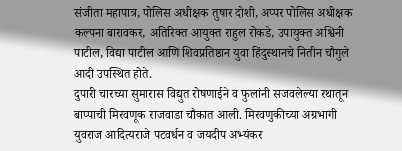संजीता महापात्र, पोलिस अधीक्षक तुषार दोशी, अप्पर पोलिस अधीक्षक कल्पना बारावकर, अतिरिक्त आयुक्त राहुल रोकडे, उपायुक्त अश्विनी पाटील, विद्या पाटील आणि शिवप्रतिष्ठान युवा हिंदुस्थानचे नितीन चौगुले आदी उपस्थित होते.
दुपारी चारच्या सुमारास विद्युत रोषणाईने व फुलांनी सजवलेल्या रथातून बाप्पाची मिरवणूक राजवाडा चौकात आली. मिरवणुकीच्या अग्रभागी युवराज आदित्यराजे पटवर्धन व जयदीप अभ्यंकर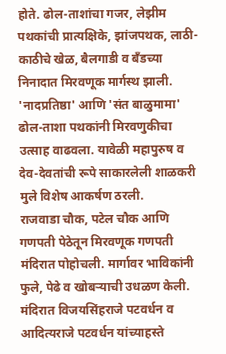होते. ढोल-ताशांचा गजर, लेझीम पथकांची प्रात्यक्षिके, झांजपथक, लाठी-काठीचे खेळ, बैलगाडी व बँडच्या निनादात मिरवणूक मार्गस्थ झाली. 'नादप्रतिष्ठा' आणि 'संत बाळुमामा' ढोल-ताशा पथकांनी मिरवणुकीचा उत्साह वाढवला. यावेळी महापुरुष व देव-देवतांची रूपे साकारलेली शाळकरी मुले विशेष आकर्षण ठरली.
राजवाडा चौक, पटेल चौक आणि गणपती पेठेतून मिरवणूक गणपती मंदिरात पोहोचली. मार्गावर भाविकांनी फुले, पेढे व खोबऱ्याची उधळण केली. मंदिरात विजयसिंहराजे पटवर्धन व आदित्यराजे पटवर्धन यांच्याहस्ते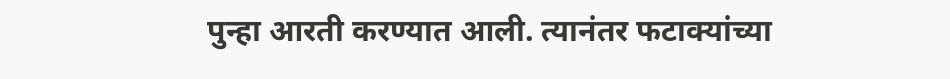पुन्हा आरती करण्यात आली. त्यानंतर फटाक्यांच्या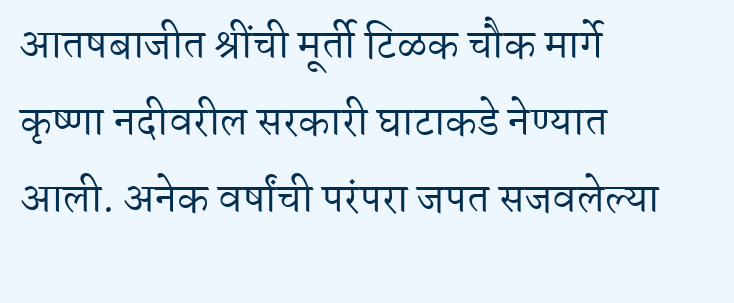आतषबाजीत श्रींची मूर्ती टिळक चौक मार्गे कृष्णा नदीवरील सरकारी घाटाकडे नेण्यात आली. अनेक वर्षांची परंपरा जपत सजवलेल्या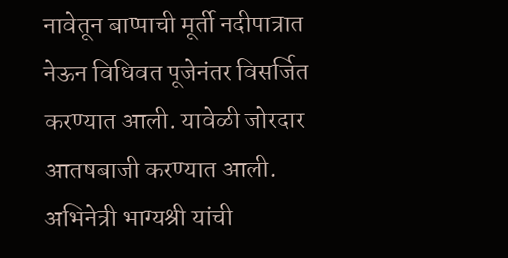नावेतून बाप्पाची मूर्ती नदीपात्रात नेऊन विधिवत पूजेनंतर विसर्जित करण्यात आली. यावेळी जोरदार आतषबाजी करण्यात आली.
अभिनेत्री भाग्यश्री यांची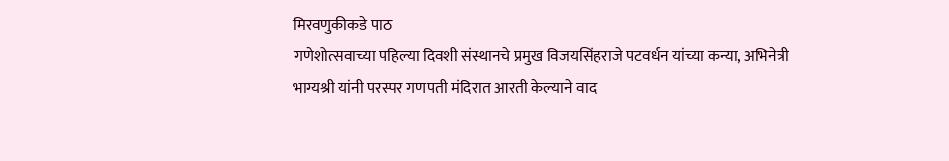मिरवणुकीकडे पाठ
गणेशोत्सवाच्या पहिल्या दिवशी संस्थानचे प्रमुख विजयसिंहराजे पटवर्धन यांच्या कन्या, अभिनेत्री भाग्यश्री यांनी परस्पर गणपती मंदिरात आरती केल्याने वाद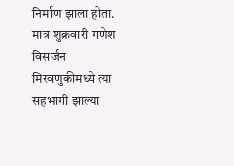निर्माण झाला होता. मात्र शुक्रवारी गणेश विसर्जन मिरवणुकीमध्ये त्या सहभागी झाल्या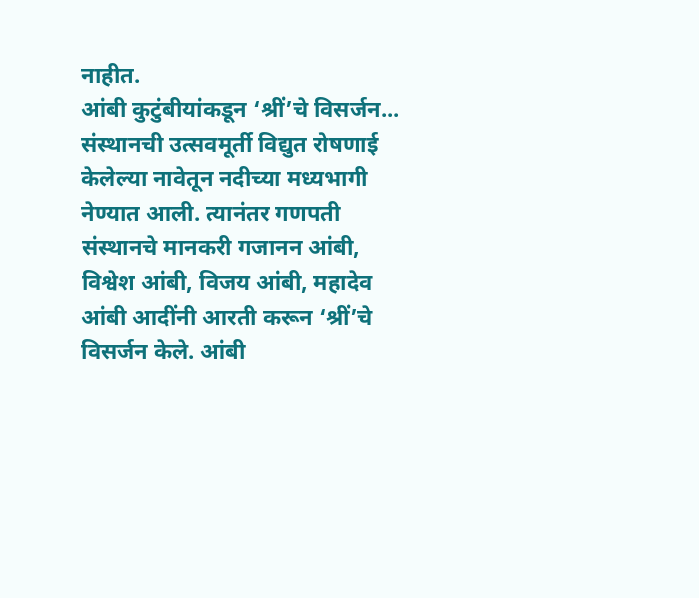नाहीत.
आंबी कुटुंबीयांकडून ‘श्रीं’चे विसर्जन...
संस्थानची उत्सवमूर्ती विद्युत रोषणाई केलेल्या नावेतून नदीच्या मध्यभागी नेण्यात आली. त्यानंतर गणपती संस्थानचे मानकरी गजानन आंबी, विश्वेश आंबी, विजय आंबी, महादेव आंबी आदींनी आरती करून ‘श्रीं’चे विसर्जन केले. आंबी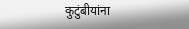कुटुंबीयांना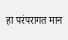हा परंपरागत मान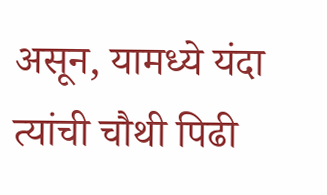असून, यामध्ये यंदा त्यांची चौथी पिढी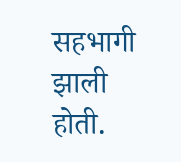सहभागी झाली होती.